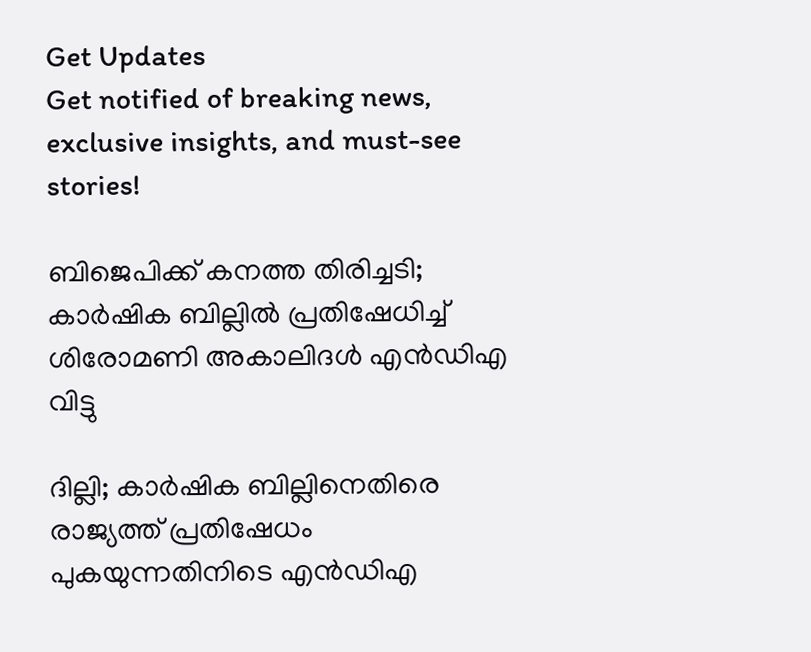Get Updates
Get notified of breaking news, exclusive insights, and must-see stories!

ബിജെപിക്ക് കനത്ത തിരിച്ചടി; കാർഷിക ബില്ലിൽ പ്രതിഷേധിച്ച് ശിരോമണി അകാലിദൾ എൻഡിഎ വിട്ടു

ദില്ലി; കാർഷിക ബില്ലിനെതിരെ രാജ്യത്ത് പ്രതിഷേധം പുകയുന്നതിനിടെ എൻഡിഎ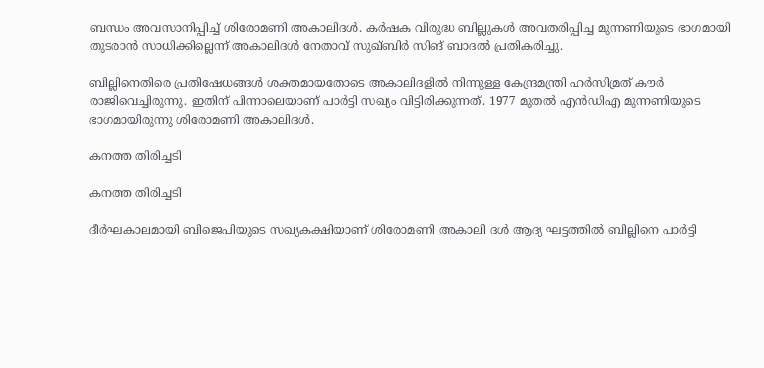ബന്ധം അവസാനിപ്പിച്ച് ശിരോമണി അകാലിദൾ. കർഷക വിരുദ്ധ ബില്ലുകൾ അവതരിപ്പിച്ച മുന്നണിയുടെ ഭാഗമായി തുടരാൻ സാധിക്കില്ലെന്ന് അകാലിദൾ നേതാവ് സുഖ്ബിർ സിങ് ബാദൽ പ്രതികരിച്ചു.

ബില്ലിനെതിരെ പ്രതിഷേധങ്ങള്‍ ശക്തമായതോടെ അകാലിദളില്‍ നിന്നുള്ള കേന്ദ്രമന്ത്രി ഹര്‍സിമ്രത് കൗര്‍ രാജിവെച്ചിരുന്നു. ഇതിന് പിന്നാലെയാണ് പാർട്ടി സഖ്യം വിട്ടിരിക്കുന്നത്. 1977 മുതൽ എൻഡിഎ മുന്നണിയുടെ ഭാഗമായിരുന്നു ശിരോമണി അകാലിദൾ.

കനത്ത തിരിച്ചടി

കനത്ത തിരിച്ചടി

ദീര്‍ഘകാലമായി ബിജെപിയുടെ സഖ്യകക്ഷിയാണ് ശിരോമണി അകാലി ദള്‍ ആദ്യ ഘട്ടത്തിൽ ബില്ലിനെ പാർട്ടി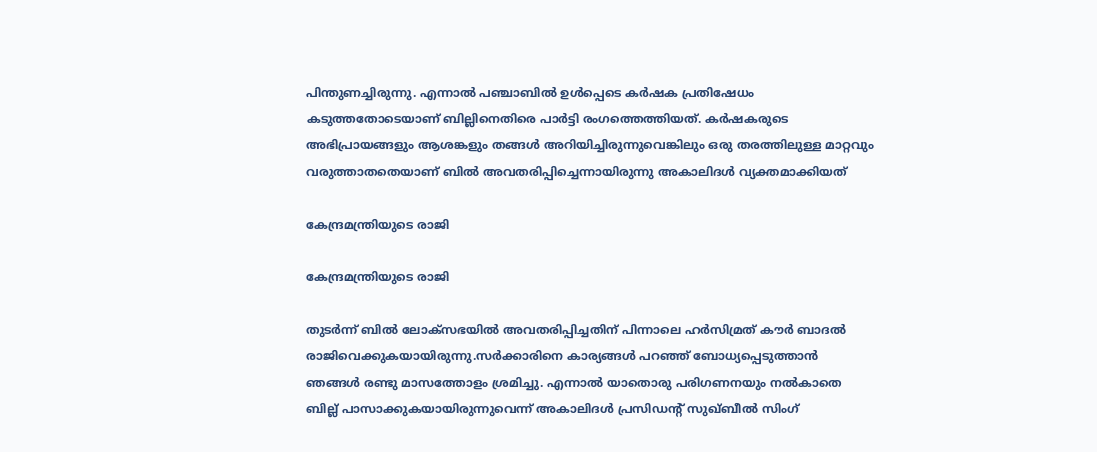പിന്തുണച്ചിരുന്നു. എന്നാൽ പഞ്ചാബിൽ ഉൾപ്പെടെ കർഷക പ്രതിഷേധം കടുത്തതോടെയാണ് ബില്ലിനെതിരെ പാർട്ടി രംഗത്തെത്തിയത്. കർഷകരുടെ അഭിപ്രായങ്ങളും ആശങ്കളും തങ്ങൾ അറിയിച്ചിരുന്നുവെങ്കിലും ഒരു തരത്തിലുള്ള മാറ്റവും വരുത്താതതെയാണ് ബിൽ അവതരിപ്പിച്ചെന്നായിരുന്നു അകാലിദൾ വ്യക്തമാക്കിയത്

കേന്ദ്രമന്ത്രിയുടെ രാജി

കേന്ദ്രമന്ത്രിയുടെ രാജി

തുടർന്ന് ബിൽ ലോക്സഭയിൽ അവതരിപ്പിച്ചതിന് പിന്നാലെ ഹർസിമ്രത് കൗർ ബാദൽ രാജിവെക്കുകയായിരുന്നു.സർക്കാരിനെ കാര്യങ്ങൾ പറഞ്ഞ് ബോധ്യപ്പെടുത്താൻ ഞങ്ങൾ രണ്ടു മാസത്തോളം ശ്രമിച്ചു. എന്നാൽ യാതൊരു പരിഗണനയും നൽകാതെ ബില്ല് പാസാക്കുകയായിരുന്നുവെന്ന് അകാലിദൾ പ്രസിഡന്റ് സുഖ്ബീൽ സിംഗ്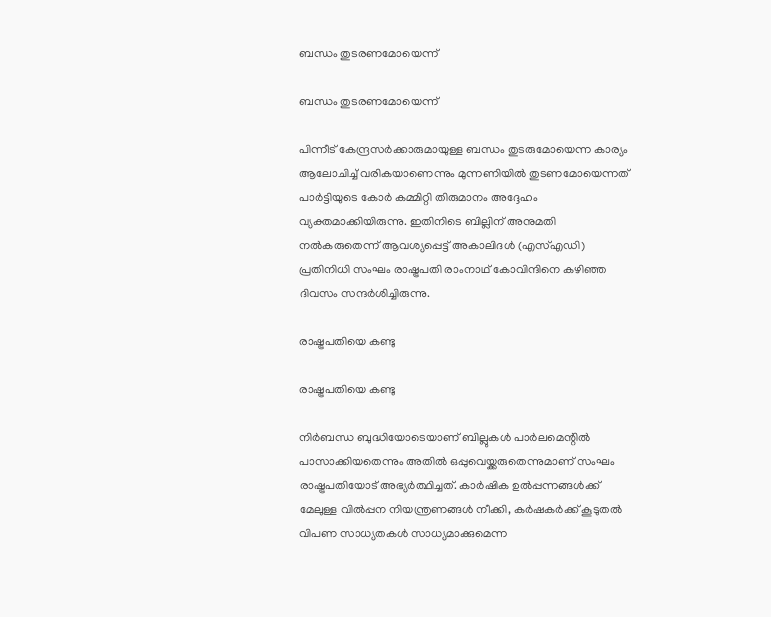ബന്ധം തുടരണമോയെന്ന്

ബന്ധം തുടരണമോയെന്ന്

പിന്നീട് കേന്ദ്രസർക്കാരുമായുള്ള ബന്ധം തുടരുമോയെന്ന കാര്യം ആലോചിച്ച് വരികയാണെന്നും മുന്നണിയിൽ തുടണമോയെന്നത് പാർട്ടിയുടെ കോർ കമ്മിറ്റി തിരുമാനം അദ്ദേഹം വ്യക്തമാക്കിയിരുന്നു. ഇതിനിടെ ബില്ലിന് അനുമതി നൽകരുതെന്ന് ആവശ്യപ്പെട്ട് അകാലിദള്‍ (എസ്എഡി) പ്രതിനിധി സംഘം രാഷ്ട്രപതി രാംനാഥ് കോവിന്ദിനെ കഴിഞ്ഞ ദിവസം സന്ദർശിച്ചിരുന്നു.

രാഷ്ട്രപതിയെ കണ്ടു

രാഷ്ട്രപതിയെ കണ്ടു

നിർബന്ധ ബുദ്ധിയോടെയാണ് ബില്ലുകൾ പാർലമെന്റിൽ പാസാക്കിയതെന്നും അതിൽ ഒപ്പുവെയ്ക്കരുതെന്നുമാണ് സംഘം രാഷ്ട്രപതിയോട് അഭ്യർത്ഥിച്ചത്. കാർഷിക ഉൽപ്പന്നങ്ങൾക്ക് മേലുള്ള വിൽപ്പന നിയന്ത്രണങ്ങൾ നീക്കി, കർഷകർക്ക് കൂടുതൽ വിപണ സാധ്യതകൾ സാധ്യമാക്കുമെന്ന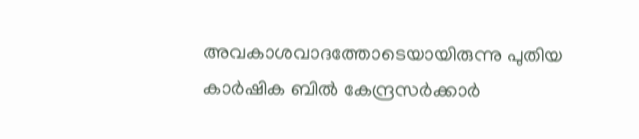അവകാശവാദത്തോടെയായിരുന്നു പുതിയ കാർഷിക ബിൽ കേന്ദ്രസർക്കാർ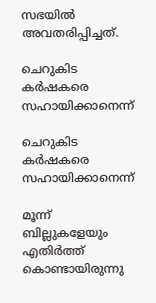സഭയിൽ അവതരിപ്പിച്ചത്.

ചെറുകിട കർഷകരെ സഹായിക്കാനെന്ന്

ചെറുകിട കർഷകരെ സഹായിക്കാനെന്ന്

മൂന്ന് ബില്ലുകളേയും എതിർത്ത് കൊണ്ടായിരുന്നു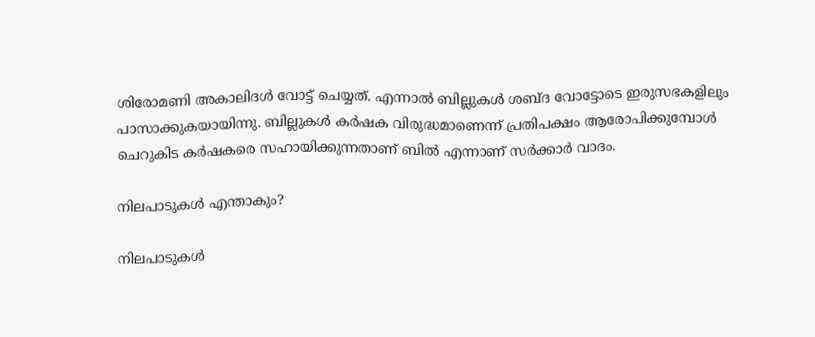ശിരോമണി അകാലിദൾ വോട്ട് ചെയ്യത്. എന്നാൽ ബില്ലുകൾ ശബ്ദ വോട്ടോടെ ഇരുസഭകളിലും പാസാക്കുകയായിന്നു. ബില്ലുകൾ കർഷക വിരുദ്ധമാണെന്ന് പ്രതിപക്ഷം ആരോപിക്കുമ്പോൾ ചെറുകിട കർഷകരെ സഹായിക്കുന്നതാണ് ബിൽ എന്നാണ് സർക്കാർ വാദം.

നിലപാടുകൾ എന്താകും?

നിലപാടുകൾ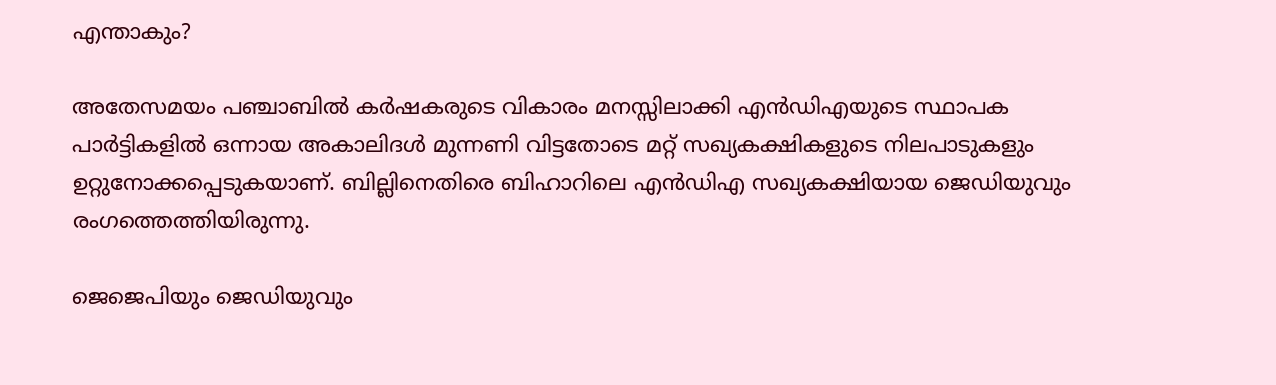എന്താകും?

അതേസമയം പഞ്ചാബിൽ കർഷകരുടെ വികാരം മനസ്സിലാക്കി എൻഡിഎയുടെ സ്ഥാപക പാർട്ടികളിൽ ഒന്നായ അകാലിദൾ മുന്നണി വിട്ടതോടെ മറ്റ് സഖ്യകക്ഷികളുടെ നിലപാടുകളും ഉറ്റുനോക്കപ്പെടുകയാണ്. ബില്ലിനെതിരെ ബിഹാറിലെ എൻഡിഎ സഖ്യകക്ഷിയായ ജെഡിയുവും രംഗത്തെത്തിയിരുന്നു.

ജെജെപിയും ജെഡിയുവും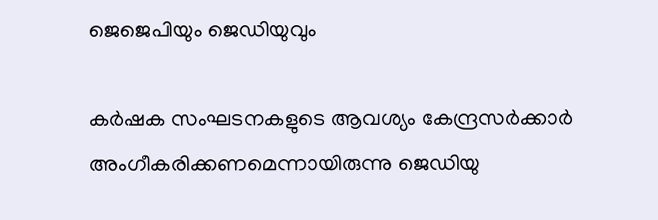ജെജെപിയും ജെഡിയുവും

കര്‍ഷക സംഘടനകളുടെ ആവശ്യം കേന്ദ്രസര്‍ക്കാര്‍ അംഗീകരിക്കണമെന്നായിരുന്നു ജെഡിയു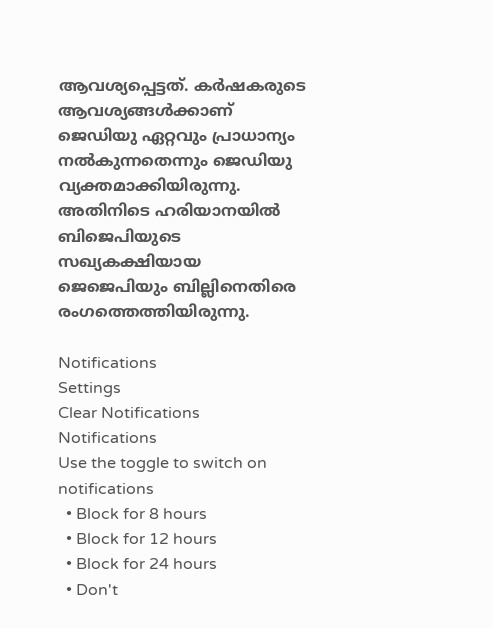ആവശ്യപ്പെട്ടത്. കര്‍ഷകരുടെ ആവശ്യങ്ങള്‍ക്കാണ് ജെഡിയു ഏറ്റവും പ്രാധാന്യം നല്‍കുന്നതെന്നും ജെഡിയു വ്യക്തമാക്കിയിരുന്നു. അതിനിടെ ഹരിയാനയിൽ ബിജെപിയുടെ സഖ്യകക്ഷിയായ ജെജെപിയും ബില്ലിനെതിരെ രംഗത്തെത്തിയിരുന്നു.

Notifications
Settings
Clear Notifications
Notifications
Use the toggle to switch on notifications
  • Block for 8 hours
  • Block for 12 hours
  • Block for 24 hours
  • Don't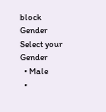block
Gender
Select your Gender
  • Male
  •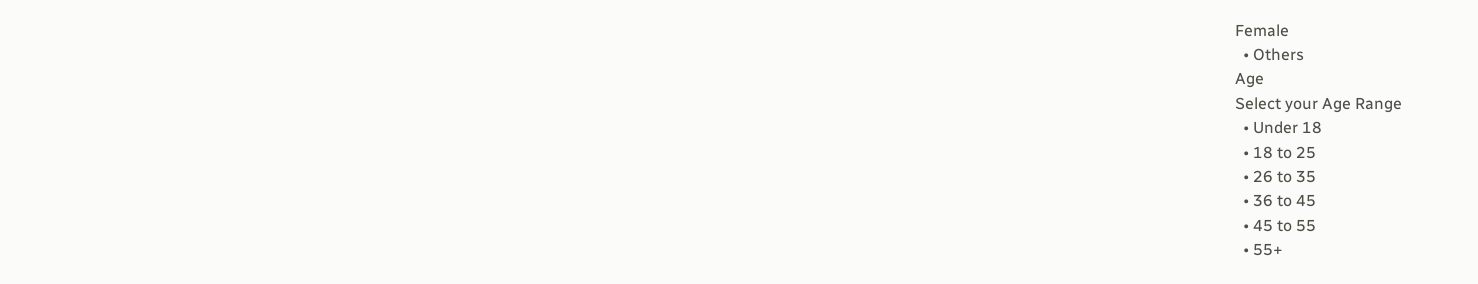Female
  • Others
Age
Select your Age Range
  • Under 18
  • 18 to 25
  • 26 to 35
  • 36 to 45
  • 45 to 55
  • 55+